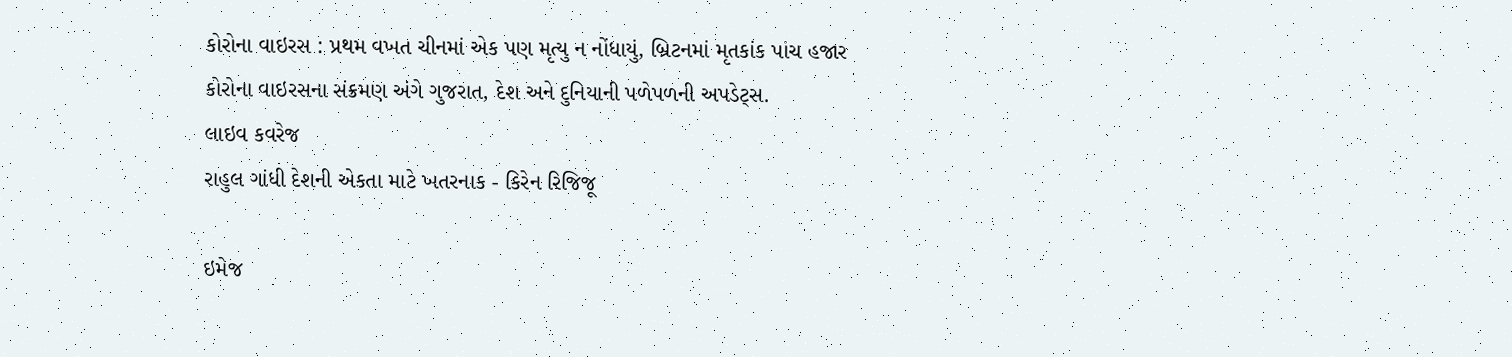કોરોના વાઇરસ : પ્રથમ વખત ચીનમાં એક પણ મૃત્યુ ન નોંધાયું, બ્રિટનમાં મૃતકાંક પાંચ હજાર
કોરોના વાઇરસના સંક્રમણ અંગે ગુજરાત, દેશ અને દુનિયાની પળેપળની અપડેટ્સ.
લાઇવ કવરેજ
રાહુલ ગાંધી દેશની એકતા માટે ખતરનાક - કિરેન રિજિજૂ

ઇમેજ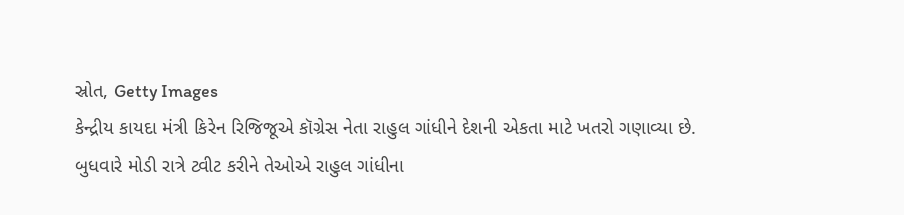સ્રોત, Getty Images
કેન્દ્રીય કાયદા મંત્રી કિરેન રિજિજૂએ કૉગ્રેસ નેતા રાહુલ ગાંધીને દેશની એકતા માટે ખતરો ગણાવ્યા છે.
બુધવારે મોડી રાત્રે ટ્વીટ કરીને તેઓએ રાહુલ ગાંધીના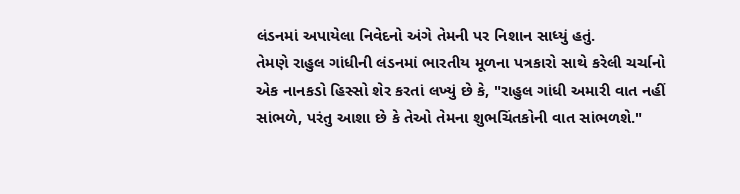લંડનમાં અપાયેલા નિવેદનો અંગે તેમની પર નિશાન સાધ્યું હતું.
તેમણે રાહુલ ગાંધીની લંડનમાં ભારતીય મૂળના પત્રકારો સાથે કરેલી ચર્ચાનો એક નાનકડો હિસ્સો શેર કરતાં લખ્યું છે કે, "રાહુલ ગાંધી અમારી વાત નહીં સાંભળે, પરંતુ આશા છે કે તેઓ તેમના શુભચિંતકોની વાત સાંભળશે."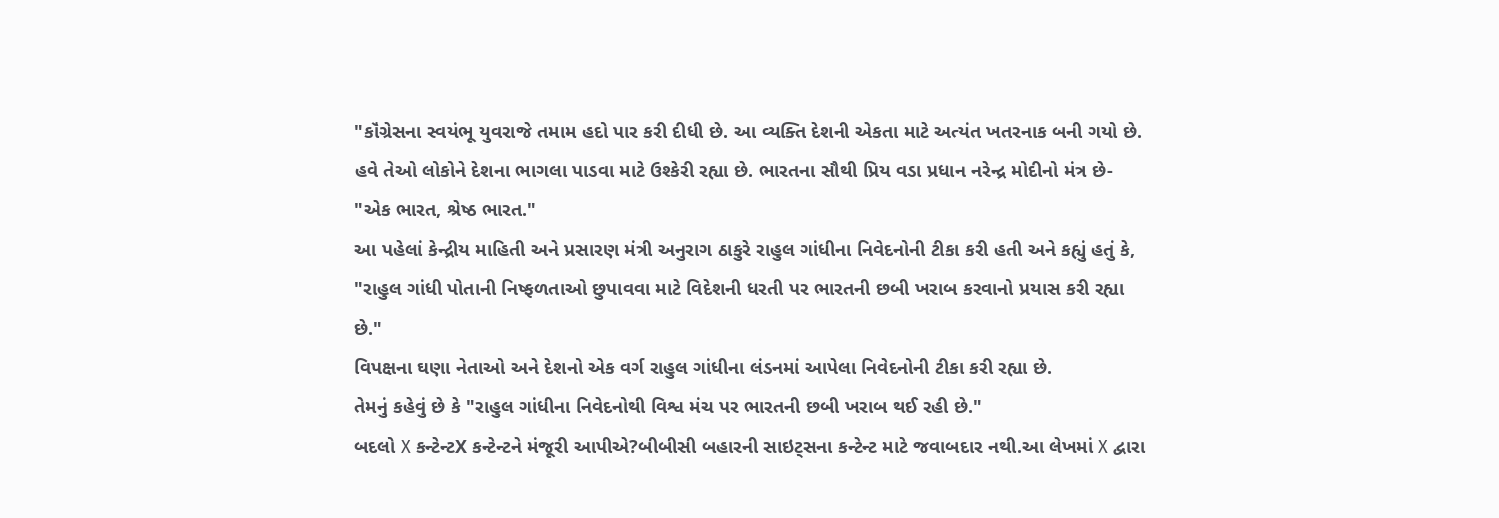"કૉંગ્રેસના સ્વયંભૂ યુવરાજે તમામ હદો પાર કરી દીધી છે. આ વ્યક્તિ દેશની એકતા માટે અત્યંત ખતરનાક બની ગયો છે. હવે તેઓ લોકોને દેશના ભાગલા પાડવા માટે ઉશ્કેરી રહ્યા છે. ભારતના સૌથી પ્રિય વડા પ્રધાન નરેન્દ્ર મોદીનો મંત્ર છે- "એક ભારત, શ્રેષ્ઠ ભારત."
આ પહેલાં કેન્દ્રીય માહિતી અને પ્રસારણ મંત્રી અનુરાગ ઠાકુરે રાહુલ ગાંધીના નિવેદનોની ટીકા કરી હતી અને કહ્યું હતું કે, "રાહુલ ગાંધી પોતાની નિષ્ફળતાઓ છુપાવવા માટે વિદેશની ધરતી પર ભારતની છબી ખરાબ કરવાનો પ્રયાસ કરી રહ્યા છે."
વિપક્ષના ઘણા નેતાઓ અને દેશનો એક વર્ગ રાહુલ ગાંધીના લંડનમાં આપેલા નિવેદનોની ટીકા કરી રહ્યા છે.
તેમનું કહેવું છે કે "રાહુલ ગાંધીના નિવેદનોથી વિશ્વ મંચ પર ભારતની છબી ખરાબ થઈ રહી છે."
બદલો X કન્ટેન્ટX કન્ટેન્ટને મંજૂરી આપીએ?બીબીસી બહારની સાઇટ્સના કન્ટેન્ટ માટે જવાબદાર નથી.આ લેખમાં X દ્વારા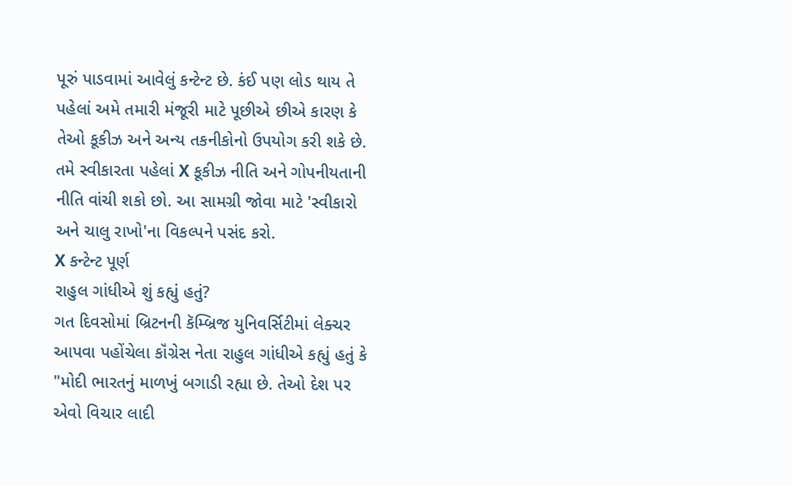પૂરું પાડવામાં આવેલું કન્ટેન્ટ છે. કંઈ પણ લોડ થાય તે પહેલાં અમે તમારી મંજૂરી માટે પૂછીએ છીએ કારણ કે તેઓ કૂકીઝ અને અન્ય તકનીકોનો ઉપયોગ કરી શકે છે. તમે સ્વીકારતા પહેલાં X કૂકીઝ નીતિ અને ગોપનીયતાની નીતિ વાંચી શકો છો. આ સામગ્રી જોવા માટે 'સ્વીકારો અને ચાલુ રાખો'ના વિકલ્પને પસંદ કરો.
X કન્ટેન્ટ પૂર્ણ
રાહુલ ગાંધીએ શું કહ્યું હતું?
ગત દિવસોમાં બ્રિટનની કૅમ્બ્રિજ યુનિવર્સિટીમાં લેક્ચર આપવા પહોંચેલા કૉંગ્રેસ નેતા રાહુલ ગાંધીએ કહ્યું હતું કે "મોદી ભારતનું માળખું બગાડી રહ્યા છે. તેઓ દેશ પર એવો વિચાર લાદી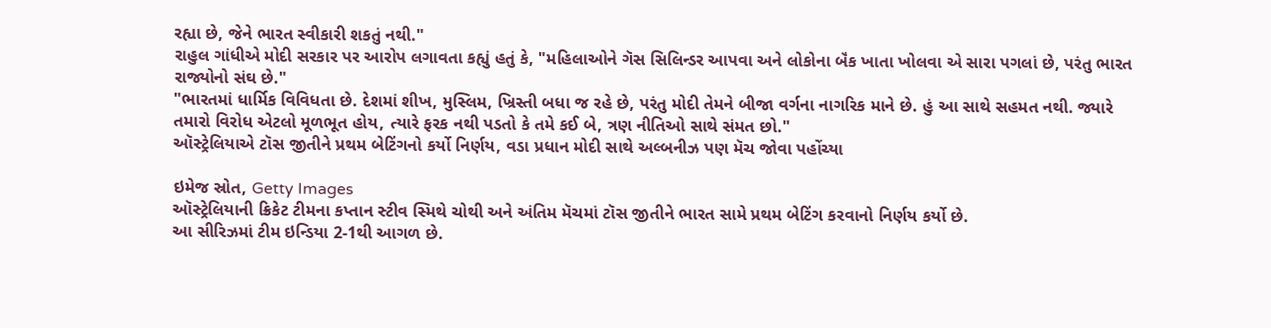રહ્યા છે, જેને ભારત સ્વીકારી શકતું નથી."
રાહુલ ગાંધીએ મોદી સરકાર પર આરોપ લગાવતા કહ્યું હતું કે, "મહિલાઓને ગૅસ સિલિન્ડર આપવા અને લોકોના બૅંક ખાતા ખોલવા એ સારા પગલાં છે, પરંતુ ભારત રાજ્યોનો સંઘ છે."
"ભારતમાં ધાર્મિક વિવિધતા છે. દેશમાં શીખ, મુસ્લિમ, ખ્રિસ્તી બધા જ રહે છે, પરંતુ મોદી તેમને બીજા વર્ગના નાગરિક માને છે. હું આ સાથે સહમત નથી. જ્યારે તમારો વિરોધ એટલો મૂળભૂત હોય, ત્યારે ફરક નથી પડતો કે તમે કઈ બે, ત્રણ નીતિઓ સાથે સંમત છો."
ઑસ્ટ્રેલિયાએ ટૉસ જીતીને પ્રથમ બેટિંગનો કર્યો નિર્ણય, વડા પ્રધાન મોદી સાથે અલ્બનીઝ પણ મૅચ જોવા પહોંચ્યા

ઇમેજ સ્રોત, Getty Images
ઑસ્ટ્રેલિયાની ક્રિકેટ ટીમના કપ્તાન સ્ટીવ સ્મિથે ચોથી અને અંતિમ મૅચમાં ટૉસ જીતીને ભારત સામે પ્રથમ બેટિંગ કરવાનો નિર્ણય કર્યો છે.
આ સીરિઝમાં ટીમ ઇન્ડિયા 2-1થી આગળ છે.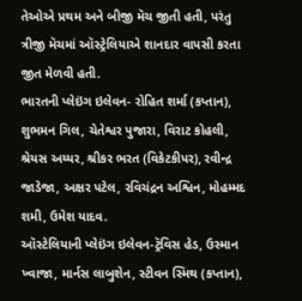તેઓએ પ્રથમ અને બીજી મૅચ જીતી હતી, પરંતુ ત્રીજી મૅચમાં ઑસ્ટ્રેલિયાએ શાનદાર વાપસી કરતા જીત મેળવી હતી.
ભારતની પ્લેઇંગ ઇલેવન- રોહિત શર્મા (કપ્તાન), શુભમન ગિલ, ચેતેશ્વર પુજારા, વિરાટ કોહલી, શ્રેયસ અય્યર, શ્રીકર ભરત (વિકેટકીપર), રવીન્દ્ર જાડેજા, અક્ષર પટેલ, રવિચંદ્રન અશ્વિન, મોહમ્મદ શમી, ઉમેશ યાદવ.
ઑસ્ટેલિયાની પ્લેઇંગ ઇલેવન-ટ્રૅવિસ હેડ, ઉસ્માન ખ્વાજા, માર્નસ લાબુશેન, સ્ટીવન સ્મિથ (કપ્તાન),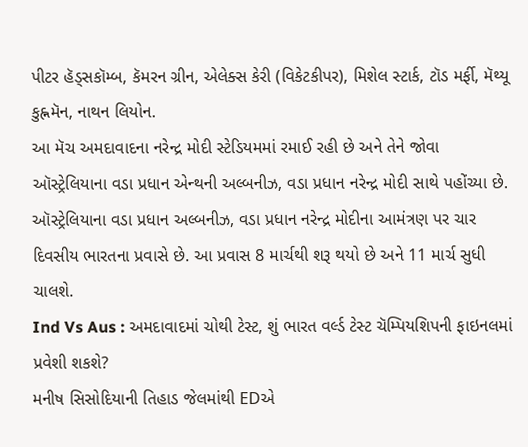પીટર હૅડ્સકૉમ્બ, કૅમરન ગ્રીન, એલેક્સ કેરી (વિકેટકીપર), મિશેલ સ્ટાર્ક, ટૉડ મર્ફી, મૅથ્યૂ કુહ્નમૅન, નાથન લિયોન.
આ મૅચ અમદાવાદના નરેન્દ્ર મોદી સ્ટેડિયમમાં રમાઈ રહી છે અને તેને જોવા ઑસ્ટ્રેલિયાના વડા પ્રધાન એન્થની અલ્બનીઝ, વડા પ્રધાન નરેન્દ્ર મોદી સાથે પહોંચ્યા છે.
ઑસ્ટ્રેલિયાના વડા પ્રધાન અલ્બનીઝ, વડા પ્રધાન નરેન્દ્ર મોદીના આમંત્રણ પર ચાર દિવસીય ભારતના પ્રવાસે છે. આ પ્રવાસ 8 માર્ચથી શરૂ થયો છે અને 11 માર્ચ સુધી ચાલશે.
Ind Vs Aus : અમદાવાદમાં ચોથી ટેસ્ટ, શું ભારત વર્લ્ડ ટેસ્ટ ચૅમ્પિયશિપની ફાઇનલમાં પ્રવેશી શકશે?
મનીષ સિસોદિયાની તિહાડ જેલમાંથી EDએ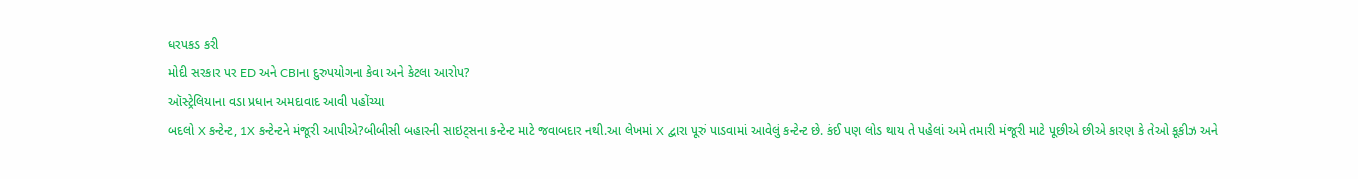ધરપકડ કરી
મોદી સરકાર પર ED અને CBIના દુરુપયોગના કેવા અને કેટલા આરોપ?
ઑસ્ટ્રેલિયાના વડા પ્રધાન અમદાવાદ આવી પહોંચ્યા
બદલો X કન્ટેન્ટ, 1X કન્ટેન્ટને મંજૂરી આપીએ?બીબીસી બહારની સાઇટ્સના કન્ટેન્ટ માટે જવાબદાર નથી.આ લેખમાં X દ્વારા પૂરું પાડવામાં આવેલું કન્ટેન્ટ છે. કંઈ પણ લોડ થાય તે પહેલાં અમે તમારી મંજૂરી માટે પૂછીએ છીએ કારણ કે તેઓ કૂકીઝ અને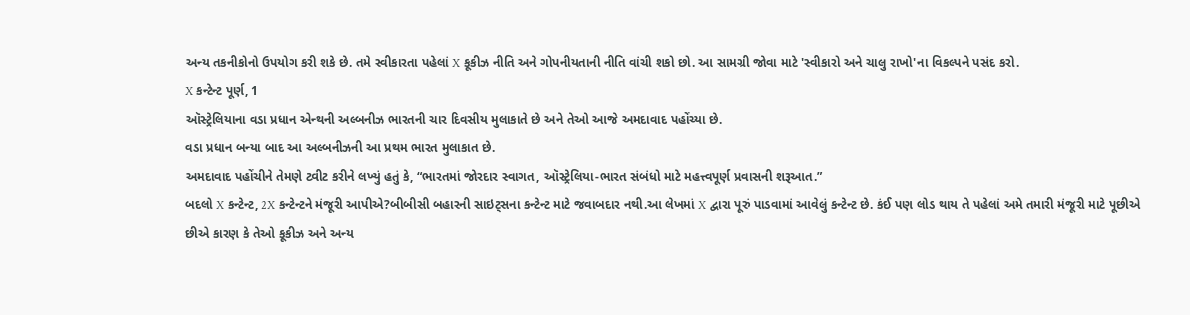અન્ય તકનીકોનો ઉપયોગ કરી શકે છે. તમે સ્વીકારતા પહેલાં X કૂકીઝ નીતિ અને ગોપનીયતાની નીતિ વાંચી શકો છો. આ સામગ્રી જોવા માટે 'સ્વીકારો અને ચાલુ રાખો'ના વિકલ્પને પસંદ કરો.
X કન્ટેન્ટ પૂર્ણ, 1
ઑસ્ટ્રેલિયાના વડા પ્રધાન એન્થની અલ્બનીઝ ભારતની ચાર દિવસીય મુલાકાતે છે અને તેઓ આજે અમદાવાદ પહોંચ્યા છે.
વડા પ્રધાન બન્યા બાદ આ અલ્બનીઝની આ પ્રથમ ભારત મુલાકાત છે.
અમદાવાદ પહોંચીને તેમણે ટ્વીટ કરીને લખ્યું હતું કે, “ભારતમાં જોરદાર સ્વાગત, ઑસ્ટ્રેલિયા-ભારત સંબંધો માટે મહત્ત્વપૂર્ણ પ્રવાસની શરૂઆત.”
બદલો X કન્ટેન્ટ, 2X કન્ટેન્ટને મંજૂરી આપીએ?બીબીસી બહારની સાઇટ્સના કન્ટેન્ટ માટે જવાબદાર નથી.આ લેખમાં X દ્વારા પૂરું પાડવામાં આવેલું કન્ટેન્ટ છે. કંઈ પણ લોડ થાય તે પહેલાં અમે તમારી મંજૂરી માટે પૂછીએ છીએ કારણ કે તેઓ કૂકીઝ અને અન્ય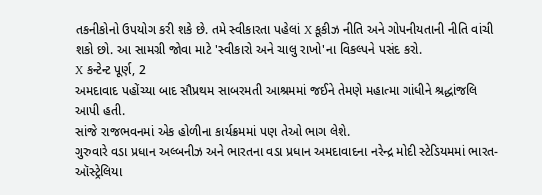તકનીકોનો ઉપયોગ કરી શકે છે. તમે સ્વીકારતા પહેલાં X કૂકીઝ નીતિ અને ગોપનીયતાની નીતિ વાંચી શકો છો. આ સામગ્રી જોવા માટે 'સ્વીકારો અને ચાલુ રાખો'ના વિકલ્પને પસંદ કરો.
X કન્ટેન્ટ પૂર્ણ, 2
અમદાવાદ પહોંચ્યા બાદ સૌપ્રથમ સાબરમતી આશ્રમમાં જઈને તેમણે મહાત્મા ગાંધીને શ્રદ્ધાંજલિ આપી હતી.
સાંજે રાજભવનમાં એક હોળીના કાર્યક્રમમાં પણ તેઓ ભાગ લેશે.
ગુરુવારે વડા પ્રધાન અલ્બનીઝ અને ભારતના વડા પ્રધાન અમદાવાદના નરેન્દ્ર મોદી સ્ટેડિયમમાં ભારત-ઑસ્ટ્રેલિયા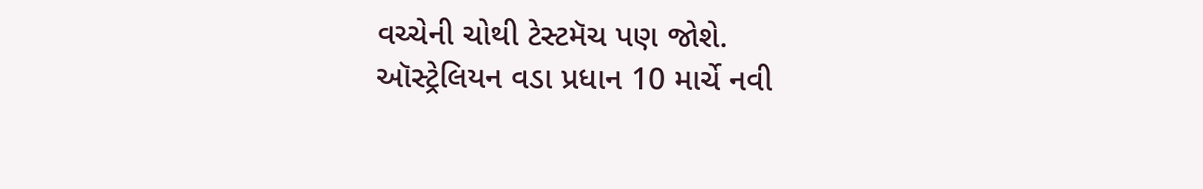વચ્ચેની ચોથી ટેસ્ટમૅચ પણ જોશે.
ઑસ્ટ્રેલિયન વડા પ્રધાન 10 માર્ચે નવી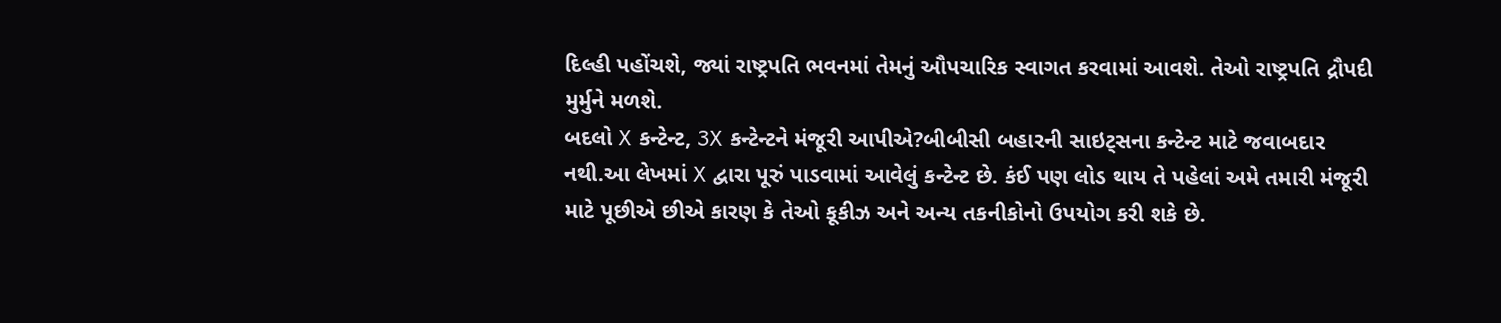દિલ્હી પહોંચશે, જ્યાં રાષ્ટ્રપતિ ભવનમાં તેમનું ઔપચારિક સ્વાગત કરવામાં આવશે. તેઓ રાષ્ટ્રપતિ દ્રૌપદી મુર્મુને મળશે.
બદલો X કન્ટેન્ટ, 3X કન્ટેન્ટને મંજૂરી આપીએ?બીબીસી બહારની સાઇટ્સના કન્ટેન્ટ માટે જવાબદાર નથી.આ લેખમાં X દ્વારા પૂરું પાડવામાં આવેલું કન્ટેન્ટ છે. કંઈ પણ લોડ થાય તે પહેલાં અમે તમારી મંજૂરી માટે પૂછીએ છીએ કારણ કે તેઓ કૂકીઝ અને અન્ય તકનીકોનો ઉપયોગ કરી શકે છે.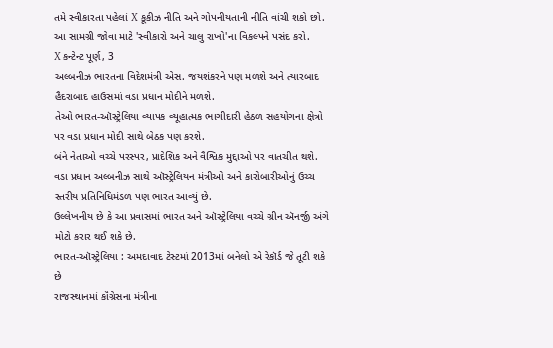તમે સ્વીકારતા પહેલાં X કૂકીઝ નીતિ અને ગોપનીયતાની નીતિ વાંચી શકો છો. આ સામગ્રી જોવા માટે 'સ્વીકારો અને ચાલુ રાખો'ના વિકલ્પને પસંદ કરો.
X કન્ટેન્ટ પૂર્ણ, 3
અલ્બનીઝ ભારતના વિદેશમંત્રી એસ. જયશંકરને પણ મળશે અને ત્યારબાદ હૈદરાબાદ હાઉસમાં વડા પ્રધાન મોદીને મળશે.
તેઓ ભારત-ઑસ્ટ્રેલિયા વ્યાપક વ્યૂહાત્મક ભાગીદારી હેઠળ સહયોગના ક્ષેત્રો પર વડા પ્રધાન મોદી સાથે બેઠક પણ કરશે.
બંને નેતાઓ વચ્ચે પરસ્પર, પ્રાદેશિક અને વૈશ્વિક મુદ્દાઓ પર વાતચીત થશે.
વડા પ્રધાન અલ્બનીઝ સાથે ઑસ્ટ્રેલિયન મંત્રીઓ અને કારોબારીઓનું ઉચ્ચ સ્તરીય પ્રતિનિધિમંડળ પણ ભારત આવ્યું છે.
ઉલ્લેખનીય છે કે આ પ્રવાસમાં ભારત અને ઑસ્ટ્રેલિયા વચ્ચે ગ્રીન ઍનર્જી અંગે મોટો કરાર થઈ શકે છે.
ભારત-ઑસ્ટ્રેલિયા : અમદાવાદ ટેસ્ટમાં 2013માં બનેલો એ રેકૉર્ડ જે તૂટી શકે છે
રાજસ્થાનમાં કૉંગ્રેસના મંત્રીના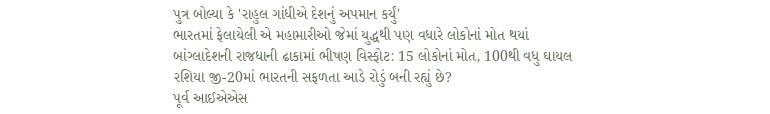પુત્ર બોલ્યા કે 'રાહુલ ગાંધીએ દેશનું અપમાન કર્યું'
ભારતમાં ફેલાયેલી એ મહામારીઓ જેમાં યુદ્ધથી પણ વધારે લોકોનાં મોત થયાં
બાંગ્લાદેશની રાજધાની ઢાકામાં ભીષણ વિસ્ફોટ: 15 લોકોનાં મોત, 100થી વધુ ઘાયલ
રશિયા જી-20માં ભારતની સફળતા આડે રોડું બની રહ્યું છે?
પૂર્વ આઈએએસ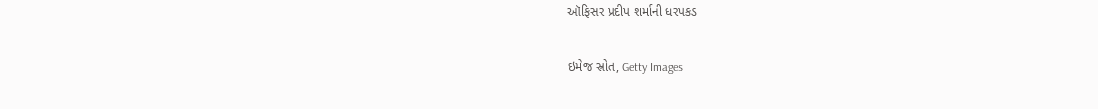ઑફિસર પ્રદીપ શર્માની ધરપકડ

ઇમેજ સ્રોત, Getty Images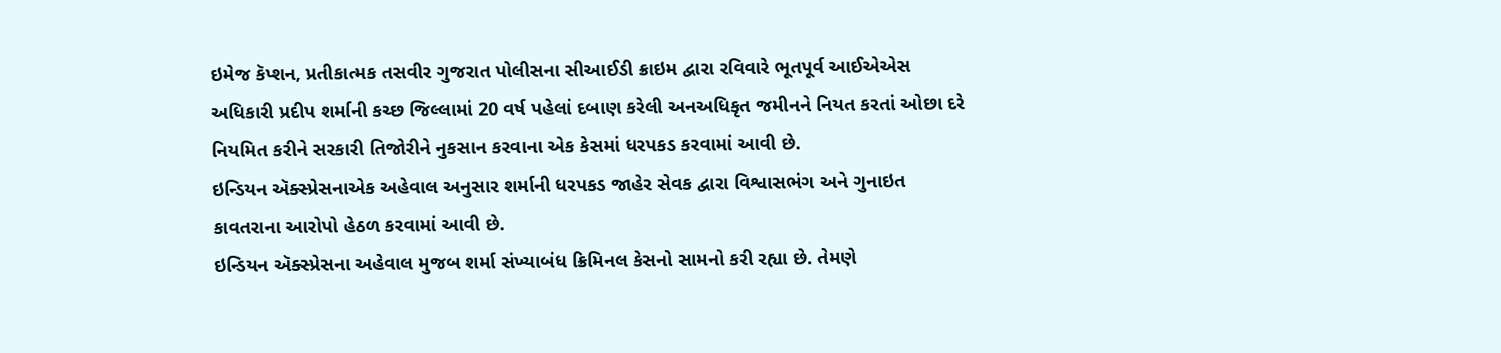ઇમેજ કૅપ્શન, પ્રતીકાત્મક તસવીર ગુજરાત પોલીસના સીઆઈડી ક્રાઇમ દ્વારા રવિવારે ભૂતપૂર્વ આઈએએસ અધિકારી પ્રદીપ શર્માની કચ્છ જિલ્લામાં 20 વર્ષ પહેલાં દબાણ કરેલી અનઅધિકૃત જમીનને નિયત કરતાં ઓછા દરે નિયમિત કરીને સરકારી તિજોરીને નુકસાન કરવાના એક કેસમાં ધરપકડ કરવામાં આવી છે.
ઇન્ડિયન ઍક્સ્પ્રેસનાએક અહેવાલ અનુસાર શર્માની ધરપકડ જાહેર સેવક દ્વારા વિશ્વાસભંગ અને ગુનાઇત કાવતરાના આરોપો હેઠળ કરવામાં આવી છે.
ઇન્ડિયન ઍક્સ્પ્રેસના અહેવાલ મુજબ શર્મા સંખ્યાબંધ ક્રિમિનલ કેસનો સામનો કરી રહ્યા છે. તેમણે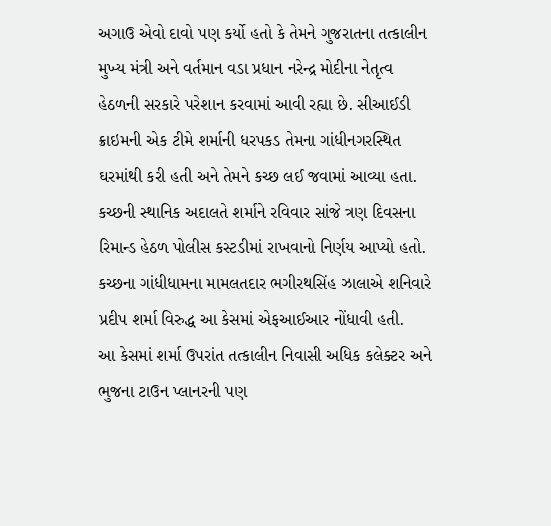અગાઉ એવો દાવો પણ કર્યો હતો કે તેમને ગુજરાતના તત્કાલીન મુખ્ય મંત્રી અને વર્તમાન વડા પ્રધાન નરેન્દ્ર મોદીના નેતૃત્વ હેઠળની સરકારે પરેશાન કરવામાં આવી રહ્યા છે. સીઆઈડી ક્રાઇમની એક ટીમે શર્માની ધરપકડ તેમના ગાંધીનગરસ્થિત ઘરમાંથી કરી હતી અને તેમને કચ્છ લઈ જવામાં આવ્યા હતા.
કચ્છની સ્થાનિક અદાલતે શર્માને રવિવાર સાંજે ત્રણ દિવસના રિમાન્ડ હેઠળ પોલીસ કસ્ટડીમાં રાખવાનો નિર્ણય આપ્યો હતો.
કચ્છના ગાંધીધામના મામલતદાર ભગીરથસિંહ ઝાલાએ શનિવારે પ્રદીપ શર્મા વિરુદ્ધ આ કેસમાં એફઆઈઆર નોંધાવી હતી.
આ કેસમાં શર્મા ઉપરાંત તત્કાલીન નિવાસી અધિક કલેક્ટર અને ભુજના ટાઉન પ્લાનરની પણ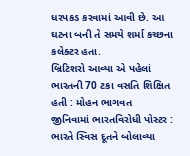ધરપકડ કરવામાં આવી છે. આ ઘટના બની તે સમયે શર્મા કચ્છના કલેક્ટર હતા.
બ્રિટિશરો આવ્યા એ પહેલાં ભારતની 70 ટકા વસતિ શિક્ષિત હતી : મોહન ભાગવત
જીનિવામાં ભારતવિરોધી પોસ્ટર : ભારતે સ્વિસ દૂતને બોલાવ્યા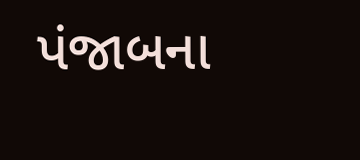પંજાબના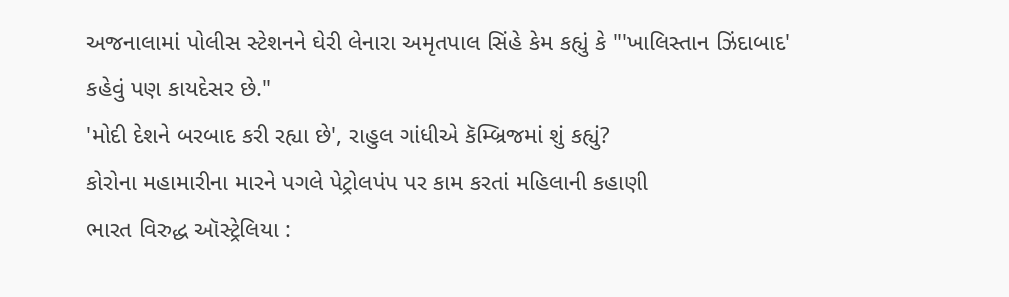અજનાલામાં પોલીસ સ્ટેશનને ઘેરી લેનારા અમૃતપાલ સિંહે કેમ કહ્યું કે "'ખાલિસ્તાન ઝિંદાબાદ' કહેવું પણ કાયદેસર છે."
'મોદી દેશને બરબાદ કરી રહ્યા છે', રાહુલ ગાંધીએ કૅમ્બ્રિજમાં શું કહ્યું?
કોરોના મહામારીના મારને પગલે પેટ્રોલપંપ પર કામ કરતાં મહિલાની કહાણી
ભારત વિરુદ્ધ ઑસ્ટ્રેલિયા :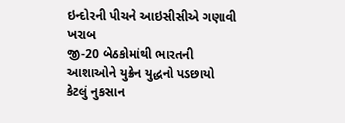ઇન્દોરની પીચને આઇસીસીએ ગણાવી ખરાબ
જી-20 બેઠકોમાંથી ભારતની આશાઓને યુક્રેન યુદ્ધનો પડછાયો કેટલું નુકસાન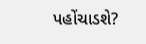પહોંચાડશે?